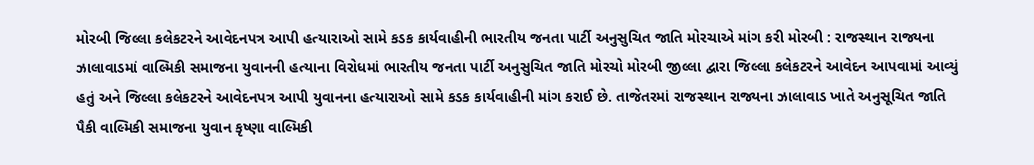મોરબી જિલ્લા કલેકટરને આવેદનપત્ર આપી હત્યારાઓ સામે કડક કાર્યવાહીની ભારતીય જનતા પાર્ટી અનુસુચિત જાતિ મોરચાએ માંગ કરી મોરબી : રાજસ્થાન રાજ્યના ઝાલાવાડમાં વાલ્મિકી સમાજના યુવાનની હત્યાના વિરોધમાં ભારતીય જનતા પાર્ટી અનુસુચિત જાતિ મોરચો મોરબી જીલ્લા દ્વારા જિલ્લા કલેકટરને આવેદન આપવામાં આવ્યું હતું અને જિલ્લા કલેકટરને આવેદનપત્ર આપી યુવાનના હત્યારાઓ સામે કડક કાર્યવાહીની માંગ કરાઈ છે. તાજેતરમાં રાજસ્થાન રાજ્યના ઝાલાવાડ ખાતે અનુસૂચિત જાતિ પૈકી વાલ્મિકી સમાજના યુવાન કૃષ્ણા વાલ્મિકી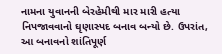નામના યુવાનની બેરહેમીથી માર મારી હત્યા નિપજાવવાનો ઘૃણાસ્પદ બનાવ બન્યો છે. ઉપરાંત, આ બનાવનો શાંતિપૂર્ણ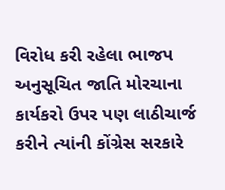વિરોધ કરી રહેલા ભાજપ અનુસૂચિત જાતિ મોરચાના કાર્યકરો ઉપર પણ લાઠીચાર્જ કરીને ત્યાંની કોંગ્રેસ સરકારે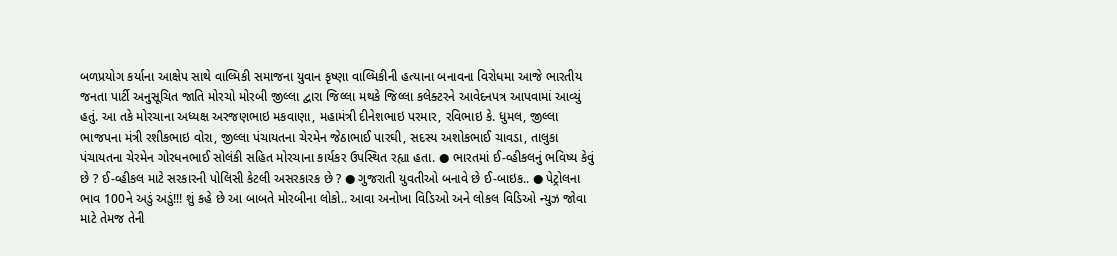બળપ્રયોગ કર્યાના આક્ષેપ સાથે વાલ્મિકી સમાજના યુવાન કૃષ્ણા વાલ્મિકીની હત્યાના બનાવના વિરોધમા આજે ભારતીય જનતા પાર્ટી અનુસૂચિત જાતિ મોરચો મોરબી જીલ્લા દ્વારા જિલ્લા મથકે જિલ્લા કલેક્ટરને આવેદનપત્ર આપવામાં આવ્યું હતું. આ તકે મોરચાના અધ્યક્ષ અરજણભાઇ મકવાણા, મહામંત્રી દીનેશભાઇ પરમાર, રવિભાઇ કે. ધુમલ, જીલ્લા ભાજપના મંત્રી રશીકભાઇ વોરા, જીલ્લા પંચાયતના ચેરમેન જેઠાભાઈ પારઘી, સદસ્ય અશોકભાઈ ચાવડા, તાલુકા પંચાયતના ચેરમેન ગોરધનભાઈ સોલંકી સહિત મોરચાના કાર્યકર ઉપસ્થિત રહ્યા હતા. ● ભારતમાં ઈ-વ્હીકલનું ભવિષ્ય કેવું છે ? ઈ-વ્હીકલ માટે સરકારની પોલિસી કેટલી અસરકારક છે ? ● ગુજરાતી યુવતીઓ બનાવે છે ઈ-બાઇક.. ● પેટ્રોલના ભાવ 100ને અડું અડું!!! શું કહે છે આ બાબતે મોરબીના લોકો.. આવા અનોખા વિડિઓ અને લોકલ વિડિઓ ન્યુઝ જોવા માટે તેમજ તેની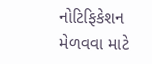નોટિફિકેશન મેળવવા માટે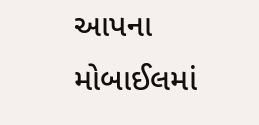આપના મોબાઈલમાં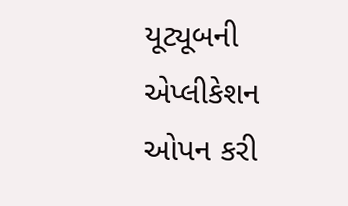યૂટ્યૂબની એપ્લીકેશન ઓપન કરી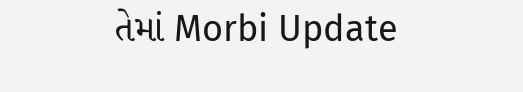તેમાં Morbi Update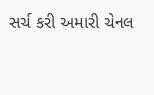સર્ચ કરી અમારી ચેનલ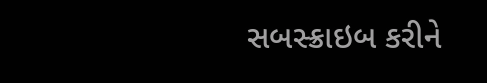સબસ્ક્રાઇબ કરીને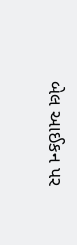બેલ આઈકન પર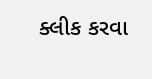ક્લીક કરવા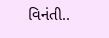વિનંતી..